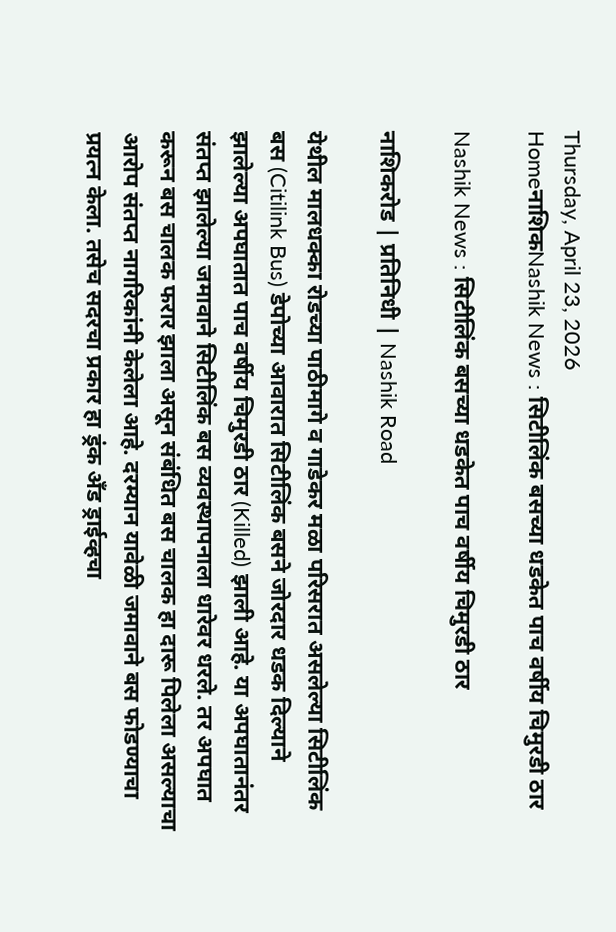Thursday, April 23, 2026
HomeनाशिकNashik News : सिटीलिंक बसच्या धडकेत पाच वर्षीय चिमुरडी ठार

Nashik News : सिटीलिंक बसच्या धडकेत पाच वर्षीय चिमुरडी ठार

नाशिकरोड | प्रतिनिधी | Nashik Road

येथील मालधक्का रोडच्या पाठीमागे व गाडेकर मळा परिसरात असलेल्या सिटीलिंक बस (Citilink Bus) डेपोच्या आवारात सिटीलिंक बसने जोरदार धडक दिल्याने झालेल्या अपघातात पाच वर्षीय चिमुरडी ठार (Killed) झाली आहे. या अपघातानंतर संतप्त झालेल्या जमावाने सिटीलिंक बस व्यवस्थापनाला धारेवर धरले. तर अपघात करून बस चालक फरार झाला असून संबंधित बस चालक हा दारू पिलेला असल्याचा आरोप संतप्त नागरिकांनी केलेला आहे. दरम्यान यावेळी जमावाने बस फोडण्याचा प्रयत्न केला. तसेच सदरचा प्रकार हा ड्रंक अँड ड्राईव्हचा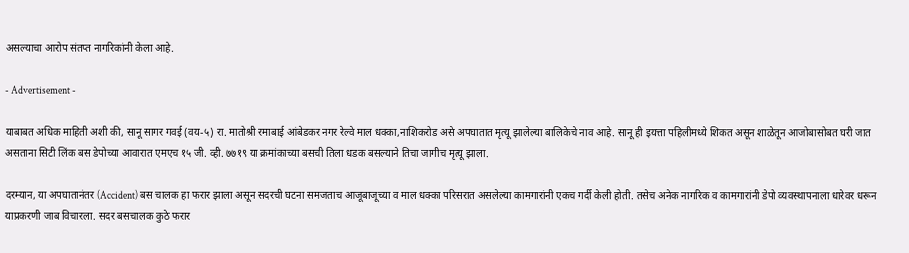असल्याचा आरोप संतप्त नागरिकांनी केला आहे.

- Advertisement -

याबाबत अधिक माहिती अशी की, सानू सागर गवई (वय-५) रा. मातोश्री रमाबाई आंबेडकर नगर रेल्वे माल धक्का,नाशिकरोड असे अपघातात मृत्यू झालेल्या बालिकेचे नाव आहे. सानू ही इयत्ता पहिलीमध्ये शिकत असून शाळेतून आजोबासोबत घरी जात असताना सिटी लिंक बस डेपोच्या आवारात एमएच १५ जी. व्ही. ७७१९ या क्रमांकाच्या बसची तिला धडक बसल्याने तिचा जागीच मृत्यू झाला.

दरम्यान, या अपघातानंतर (Accident) बस चालक हा फरार झाला असून सदरची घटना समजताच आजूबाजूच्या व माल धक्का परिसरात असलेल्या कामगारांनी एकच गर्दी केली होती. तसेच अनेक नागरिक व कामगारांनी डेपो व्यवस्थापनाला धारेवर धरून याप्रकरणी जाब विचारला. सदर बसचालक कुठे फरार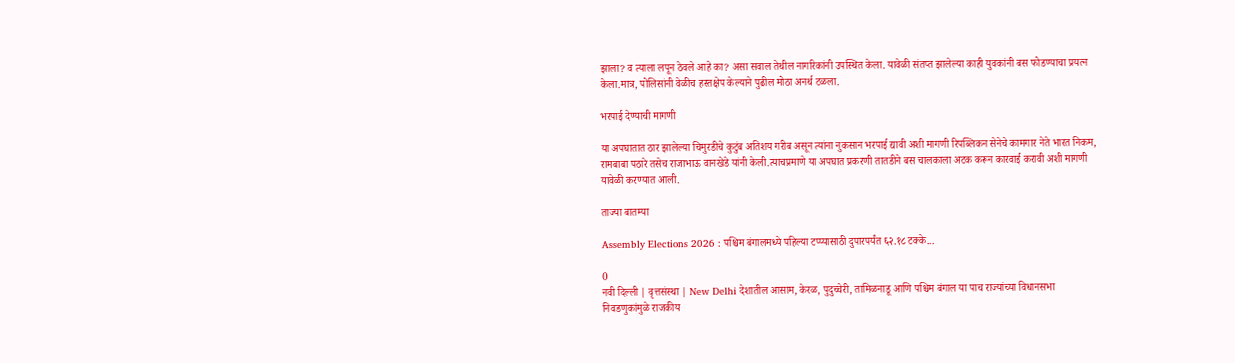झाला? व त्याला लपून ठेवले आहे का? असा सवाल तेथील नागरिकांनी उपस्थित केला. यावेळी संतप्त झालेल्या काही युवकांनी बस फोडण्याचा प्रयत्न केला.मात्र, पोलिसांनी वेळीच हस्तक्षेप केल्याने पुढील मोठा अनर्थ टळला.

भरपाई देण्याची मागणी

या अपघातात ठार झालेल्या चिमुरडीचे कुटुंब अतिशय गरीब असून त्यांना नुकसान भरपाई द्यावी अशी मागणी रिपब्लिकन सेनेचे कामगार नेते भारत निकम, रामबाबा पठारे तसेच राजाभाऊ वानखेडे यांनी केली.त्याचप्रमाणे या अपघात प्रकरणी तातडीने बस चालकाला अटक करून कारवाई करावी अशी मागणी यावेळी करण्यात आली.

ताज्या बातम्या

Assembly Elections 2026 : पश्चिम बंगालमध्ये पहिल्या टप्प्यासाठी दुपारपर्यंत ६२.१८ टक्के...

0
नवी दिल्ली | वृत्तसंस्था | New Delhi देशातील आसाम, केरळ, पुदुच्चेरी, तामिळनाडू आणि पश्चिम बंगाल या पाच राज्यांच्या विधानसभा निवडणुकांमुळे राजकीय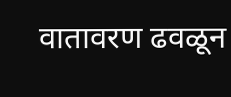वातावरण ढवळून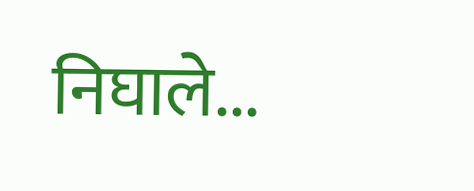निघाले...